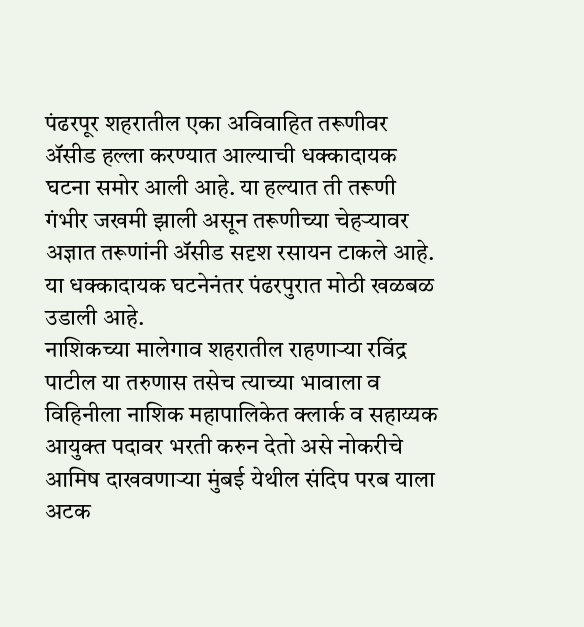पंढरपूर शहरातील एका अविवाहित तरूणीवर ॲसीड हल्ला करण्यात आल्याची धक्कादायक घटना समोर आली आहे. या हल्यात ती तरूणी गंभीर जखमी झाली असून तरूणीच्या चेहऱ्यावर अज्ञात तरूणांनी ॲसीड सदृश रसायन टाकले आहे. या धक्कादायक घटनेनंतर पंढरपुरात मोठी खळबळ उडाली आहे.
नाशिकच्या मालेगाव शहरातील राहणाऱ्या रविंद्र पाटील या तरुणास तसेच त्याच्या भावाला व विहिनीला नाशिक महापालिकेत क्लार्क व सहाय्यक आयुक्त पदावर भरती करुन देतो असे नोकरीचे आमिष दाखवणाऱ्या मुंबई येथील संदिप परब याला अटक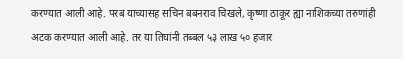करण्यात आली आहे. परब याच्यासह सचिन बबनराव चिखले, कृष्णा ठाकूर ह्या नाशिकच्या तरुणांही अटक करण्यात आली आहे. तर या तिघांनी तब्बल ५३ लाख ५० हजार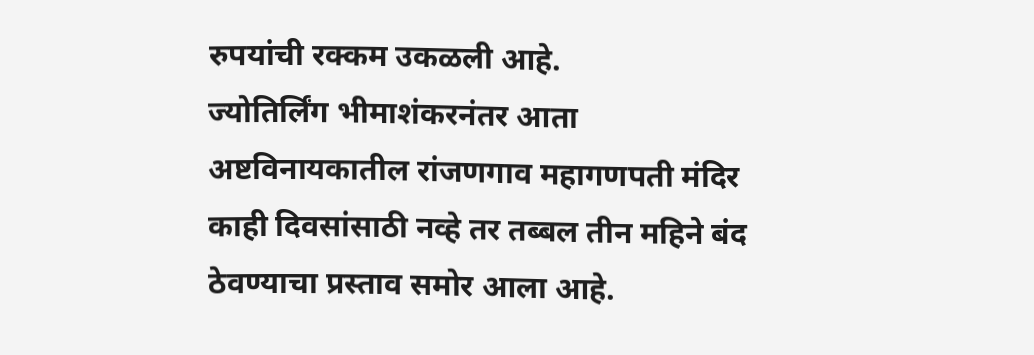रुपयांची रक्कम उकळली आहे.
ज्योतिर्लिंग भीमाशंकरनंतर आता अष्टविनायकातील रांजणगाव महागणपती मंदिर काही दिवसांसाठी नव्हे तर तब्बल तीन महिने बंद ठेवण्याचा प्रस्ताव समोर आला आहे.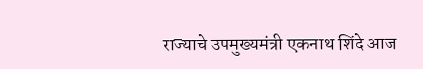राज्याचे उपमुख्यमंत्री एकनाथ शिंदे आज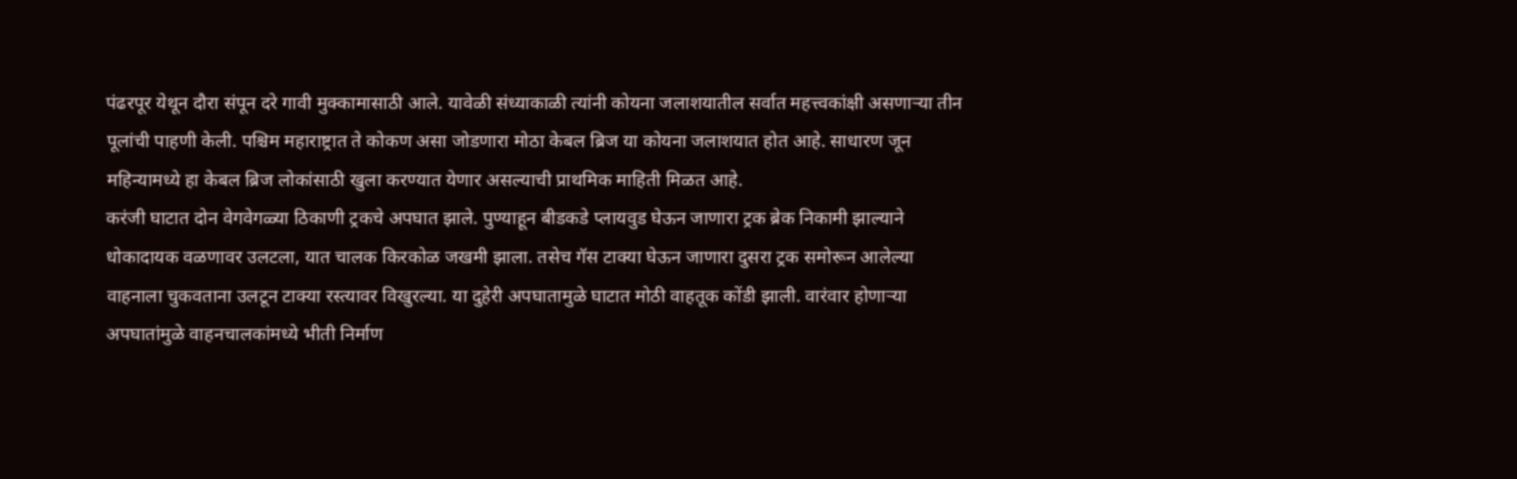पंढरपूर येथून दौरा संपून दरे गावी मुक्कामासाठी आले. यावेळी संध्याकाळी त्यांनी कोयना जलाशयातील सर्वात महत्त्वकांक्षी असणाऱ्या तीन पूलांची पाहणी केली. पश्चिम महाराष्ट्रात ते कोकण असा जोडणारा मोठा केबल ब्रिज या कोयना जलाशयात होत आहे. साधारण जून महिन्यामध्ये हा केबल ब्रिज लोकांसाठी खुला करण्यात येणार असल्याची प्राथमिक माहिती मिळत आहे.
करंजी घाटात दोन वेगवेगळ्या ठिकाणी ट्रकचे अपघात झाले. पुण्याहून बीडकडे प्लायवुड घेऊन जाणारा ट्रक ब्रेक निकामी झाल्याने धोकादायक वळणावर उलटला, यात चालक किरकोळ जखमी झाला. तसेच गॅस टाक्या घेऊन जाणारा दुसरा ट्रक समोरून आलेल्या वाहनाला चुकवताना उलटून टाक्या रस्त्यावर विखुरल्या. या दुहेरी अपघातामुळे घाटात मोठी वाहतूक कोंडी झाली. वारंवार होणाऱ्या अपघातांमुळे वाहनचालकांमध्ये भीती निर्माण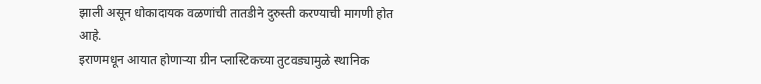झाली असून धोकादायक वळणांची तातडीने दुरुस्ती करण्याची मागणी होत आहे.
इराणमधून आयात होणाऱ्या ग्रीन प्लास्टिकच्या तुटवड्यामुळे स्थानिक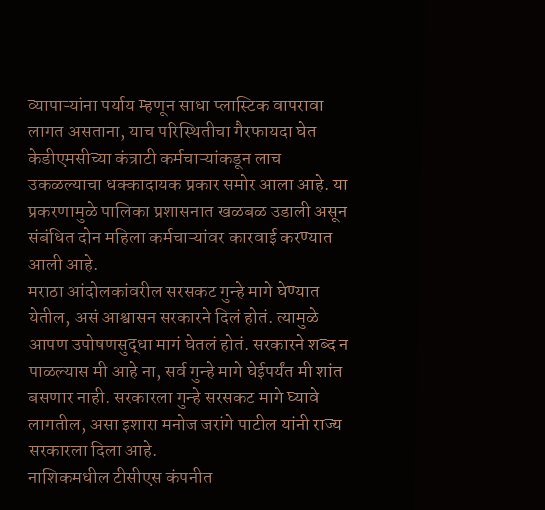व्यापाऱ्यांना पर्याय म्हणून साधा प्लास्टिक वापरावा लागत असताना, याच परिस्थितीचा गैरफायदा घेत केडीएमसीच्या कंत्राटी कर्मचाऱ्यांकडून लाच उकळल्याचा धक्कादायक प्रकार समोर आला आहे. या प्रकरणामुळे पालिका प्रशासनात खळबळ उडाली असून संबंधित दोन महिला कर्मचाऱ्यांवर कारवाई करण्यात आली आहे.
मराठा आंदोलकांवरील सरसकट गुन्हे मागे घेण्यात येतील, असं आश्वासन सरकारने दिलं होतं. त्यामुळे आपण उपोषणसुद्धा मागं घेतलं होतं. सरकारने शब्द न पाळल्यास मी आहे ना, सर्व गुन्हे मागे घेईपर्यंत मी शांत बसणार नाही. सरकारला गुन्हे सरसकट मागे घ्यावे लागतील, असा इशारा मनोज जरांगे पाटील यांनी राज्य सरकारला दिला आहे.
नाशिकमधील टीसीएस कंपनीत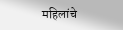महिलांचे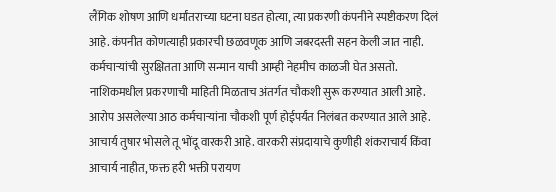लैंगिक शोषण आणि धर्मांतराच्या घटना घडत होत्या, त्या प्रकरणी कंपनीने स्पष्टीकरण दिलं आहे. कंपनीत कोणत्याही प्रकारची छळवणूक आणि जबरदस्ती सहन केली जात नाही. कर्मचाऱ्यांची सुरक्षितता आणि सन्मान याची आम्ही नेहमीच काळजी घेत असतो. नाशिकमधील प्रकरणाची माहिती मिळताच अंतर्गत चौकशी सुरू करण्यात आली आहे. आरोप असलेल्या आठ कर्मचाऱ्यांना चौकशी पूर्ण होईपर्यंत निलंबत करण्यात आले आहे.
आचार्य तुषार भोसले तू भोंदू वारकरी आहे. वारकरी संप्रदायाचे कुणीही शंकराचार्य किंवा आचार्य नाहीत, फक्त हरी भक्ती परायण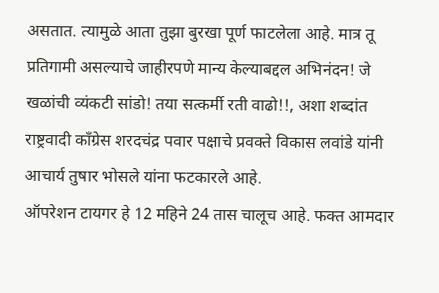असतात. त्यामुळे आता तुझा बुरखा पूर्ण फाटलेला आहे. मात्र तू प्रतिगामी असल्याचे जाहीरपणे मान्य केल्याबद्दल अभिनंदन! जे खळांची व्यंकटी सांडो! तया सत्कर्मी रती वाढो!!, अशा शब्दांत राष्ट्रवादी काँग्रेस शरदचंद्र पवार पक्षाचे प्रवक्ते विकास लवांडे यांनी आचार्य तुषार भोसले यांना फटकारले आहे.
ऑपरेशन टायगर हे 12 महिने 24 तास चालूच आहे. फक्त आमदार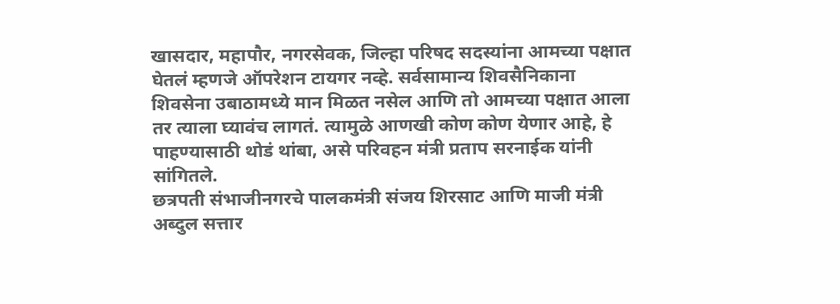खासदार, महापौर, नगरसेवक, जिल्हा परिषद सदस्यांना आमच्या पक्षात घेतलं म्हणजे ऑपरेशन टायगर नव्हे. सर्वसामान्य शिवसैनिकाना शिवसेना उबाठामध्ये मान मिळत नसेल आणि तो आमच्या पक्षात आला तर त्याला घ्यावंच लागतं. त्यामुळे आणखी कोण कोण येणार आहे, हे पाहण्यासाठी थोडं थांबा, असे परिवहन मंत्री प्रताप सरनाईक यांनी सांगितले.
छत्रपती संभाजीनगरचे पालकमंत्री संजय शिरसाट आणि माजी मंत्री अब्दुल सत्तार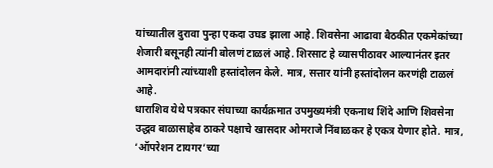यांच्यातील दुरावा पुन्हा एकदा उघड झाला आहे. शिवसेना आढावा बैठकीत एकमेकांच्या शेजारी बसूनही त्यांनी बोलणं टाळलं आहे. शिरसाट हे व्यासपीठावर आल्यानंतर इतर आमदारांनी त्यांच्याशी हस्तांदोलन केले. मात्र, सत्तार यांनी हस्तांदोलन करणंही टाळलं आहे.
धाराशिव येथे पत्रकार संघाच्या कार्यक्रमात उपमुख्यमंत्री एकनाथ शिंदे आणि शिवसेना उद्धव बाळासाहेब ठाकरे पक्षाचे खासदार ओमराजे निंबाळकर हे एकत्र येणार होते. मात्र, ‘ऑपरेशन टायगर’च्या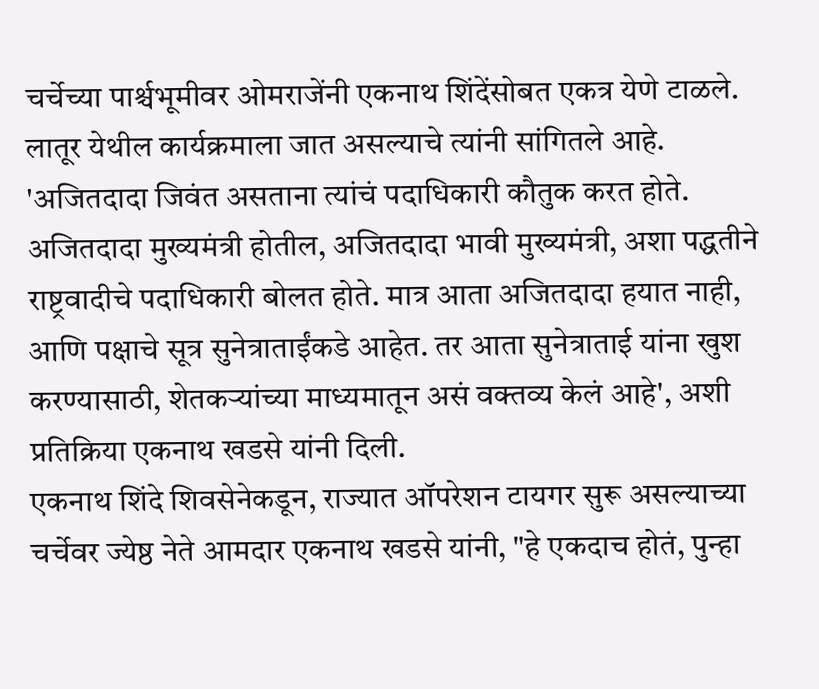चर्चेच्या पार्श्चभूमीवर ओमराजेंनी एकनाथ शिंदेंसोबत एकत्र येणे टाळले. लातूर येथील कार्यक्रमाला जात असल्याचे त्यांनी सांगितले आहे.
'अजितदादा जिवंत असताना त्यांचं पदाधिकारी कौतुक करत होते. अजितदादा मुख्यमंत्री होतील, अजितदादा भावी मुख्यमंत्री, अशा पद्धतीने राष्ट्रवादीचे पदाधिकारी बोलत होते. मात्र आता अजितदादा हयात नाही, आणि पक्षाचे सूत्र सुनेत्राताईंकडे आहेत. तर आता सुनेत्राताई यांना खुश करण्यासाठी, शेतकऱ्यांच्या माध्यमातून असं वक्तव्य केलं आहे', अशी प्रतिक्रिया एकनाथ खडसे यांनी दिली.
एकनाथ शिंदे शिवसेनेकडून, राज्यात ऑपरेशन टायगर सुरू असल्याच्या चर्चेवर ज्येष्ठ नेते आमदार एकनाथ खडसे यांनी, "हे एकदाच होतं, पुन्हा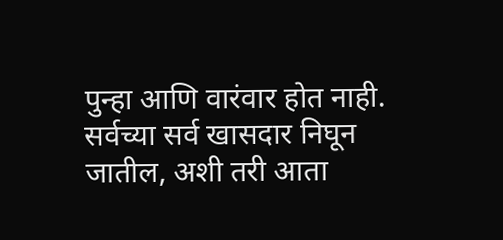पुन्हा आणि वारंवार होत नाही. सर्वच्या सर्व खासदार निघून जातील, अशी तरी आता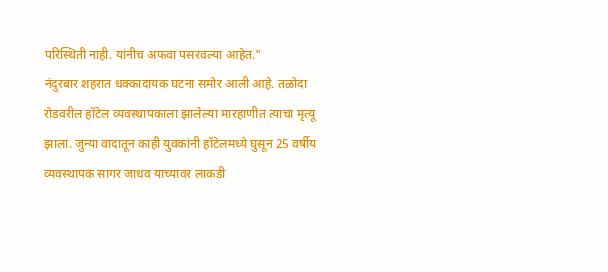परिस्थिती नाही. यांनीच अफवा पसरवल्या आहेत."
नंदुरबार शहरात धक्कादायक घटना समोर आली आहे. तळोदा रोडवरील हॉटेल व्यवस्थापकाला झालेल्या मारहाणीत त्याचा मृत्यू झाला. जुन्या वादातून काही युवकांनी हॉटेलमध्ये घुसून 25 वर्षीय व्यवस्थापक सागर जाधव याच्यावर लाकडी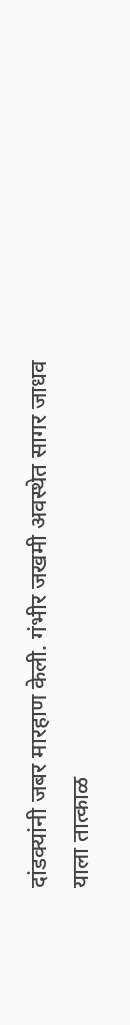दांडक्यांनी जबर मारहाण केली. गंभीर जखमी अवस्थेत सागर जाधव याला तात्काळ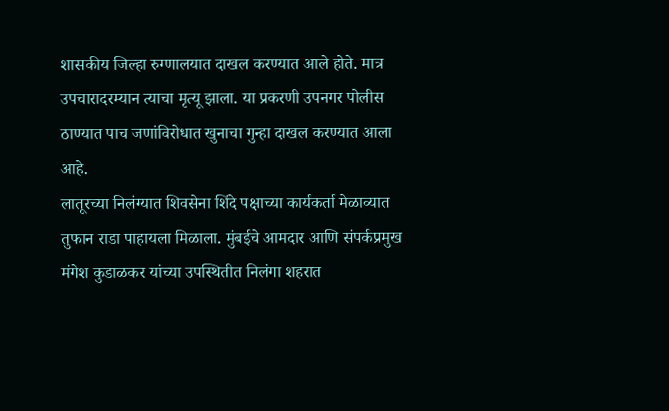शासकीय जिल्हा रुग्णालयात दाखल करण्यात आले होते. मात्र उपचारादरम्यान त्याचा मृत्यू झाला. या प्रकरणी उपनगर पोलीस ठाण्यात पाच जणांविरोधात खुनाचा गुन्हा दाखल करण्यात आला आहे.
लातूरच्या निलंग्यात शिवसेना शिंदे पक्षाच्या कार्यकर्ता मेळाव्यात तुफान राडा पाहायला मिळाला. मुंबईचे आमदार आणि संपर्कप्रमुख मंगेश कुडाळकर यांच्या उपस्थितीत निलंगा शहरात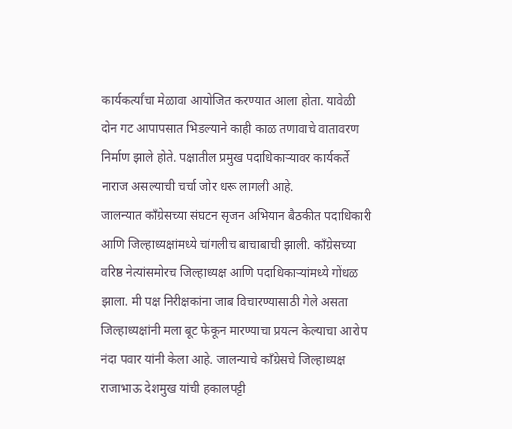कार्यकर्त्यांचा मेळावा आयोजित करण्यात आला होता. यावेळी दोन गट आपापसात भिडल्याने काही काळ तणावाचे वातावरण निर्माण झाले होते. पक्षातील प्रमुख पदाधिकाऱ्यावर कार्यकर्ते नाराज असल्याची चर्चा जोर धरू लागली आहे.
जालन्यात काँग्रेसच्या संघटन सृजन अभियान बैठकीत पदाधिकारी आणि जिल्हाध्यक्षांमध्ये चांगलीच बाचाबाची झाली. काँग्रेसच्या वरिष्ठ नेत्यांसमोरच जिल्हाध्यक्ष आणि पदाधिकाऱ्यांमध्ये गोंधळ झाला. मी पक्ष निरीक्षकांना जाब विचारण्यासाठी गेले असता जिल्हाध्यक्षांनी मला बूट फेकून मारण्याचा प्रयत्न केल्याचा आरोप नंदा पवार यांनी केला आहे. जालन्याचे काँग्रेसचे जिल्हाध्यक्ष राजाभाऊ देशमुख यांची हकालपट्टी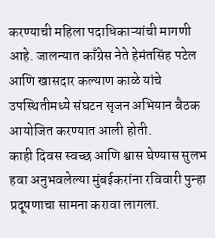करण्याची महिला पदाधिकाऱ्यांची मागणी आहे. जालन्यात काँग्रेस नेते हेमंतसिंह पटेल आणि खासदार कल्याण काळे यांचे उपस्थितीमध्ये संघटन सृजन अभियान बैठक आयोजित करण्यात आली होती.
काही दिवस स्वच्छ आणि श्वास घेण्यास सुलभ हवा अनुभवलेल्या मुंबईकरांना रविवारी पुन्हा प्रदूषणाचा सामना करावा लागला.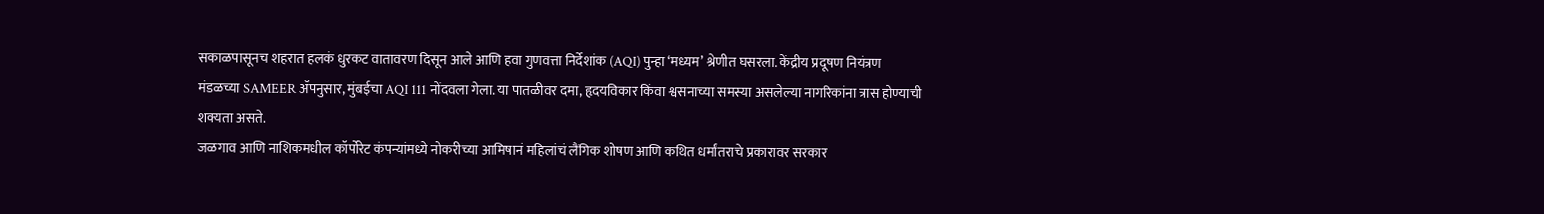सकाळपासूनच शहरात हलकं धुरकट वातावरण दिसून आले आणि हवा गुणवत्ता निर्देशांक (AQI) पुन्हा ‘मध्यम’ श्रेणीत घसरला. केंद्रीय प्रदूषण नियंत्रण मंडळच्या SAMEER ॲपनुसार, मुंबईचा AQI 111 नोंदवला गेला. या पातळीवर दमा, हृदयविकार किंवा श्वसनाच्या समस्या असलेल्या नागरिकांना त्रास होण्याची शक्यता असते.
जळगाव आणि नाशिकमधील कॉर्पोरेट कंपन्यांमध्ये नोकरीच्या आमिषानं महिलांचं लैंगिक शोषण आणि कथित धर्मांतराचे प्रकारावर सरकार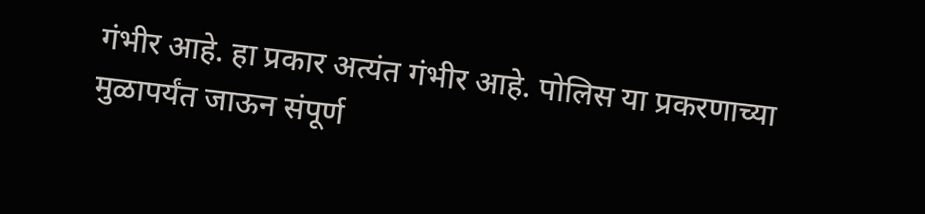गंभीर आहे. हा प्रकार अत्यंत गंभीर आहे. पोलिस या प्रकरणाच्या मुळापर्यंत जाऊन संपूर्ण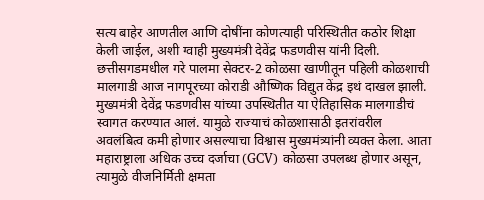सत्य बाहेर आणतील आणि दोषींना कोणत्याही परिस्थितीत कठोर शिक्षा केली जाईल, अशी ग्वाही मुख्यमंत्री देवेंद्र फडणवीस यांनी दिली.
छत्तीसगडमधील गरे पालमा सेक्टर-2 कोळसा खाणीतून पहिली कोळशाची मालगाडी आज नागपूरच्या कोराडी औष्णिक विद्युत केंद्र इथं दाखल झाली. मुख्यमंत्री देवेंद्र फडणवीस यांच्या उपस्थितीत या ऐतिहासिक मालगाडीचं स्वागत करण्यात आलं. यामुळे राज्याचं कोळशासाठी इतरांवरील अवलंबित्व कमी होणार असल्याचा विश्वास मुख्यमंत्र्यांनी व्यक्त केला. आता महाराष्ट्राला अधिक उच्च दर्जाचा (GCV) कोळसा उपलब्ध होणार असून, त्यामुळे वीजनिर्मिती क्षमता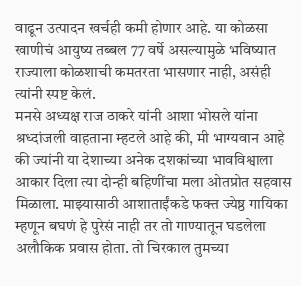वाढून उत्पादन खर्चही कमी होणार आहे. या कोळसा खाणीचं आयुष्य तब्बल 77 वर्षे असल्यामुळे भविष्यात राज्याला कोळशाची कमतरता भासणार नाही, असंही त्यांनी स्पष्ट केलं.
मनसे अध्यक्ष राज ठाकरे यांनी आशा भोसले यांना श्रध्दांजली वाहताना म्हटले आहे की, मी भाग्यवान आहे की ज्यांनी या देशाच्या अनेक दशकांच्या भावविश्वाला आकार दिला त्या दोन्ही बहिणींचा मला ओतप्रोत सहवास मिळाला. माझ्यासाठी आशाताईंकडे फक्त ज्येष्ठ गायिका म्हणून बघणं हे पुरेसं नाही तर तो गाण्यातून घडलेला अलौकिक प्रवास होता. तो चिरकाल तुमच्या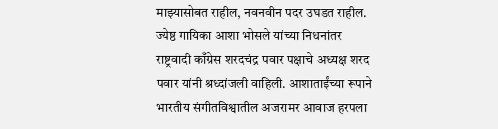माझ्यासोबत राहील, नवनवीन पदर उघडत राहील.
ज्येष्ठ गायिका आशा भोसले यांच्या निधनांतर राष्ट्रवादी काँग्रेस शरदचंद्र पवार पक्षाचे अध्यक्ष शरद पवार यांनी श्रध्दांजली वाहिली. आशाताईंच्या रूपाने भारतीय संगीतविश्वातील अजरामर आवाज हरपला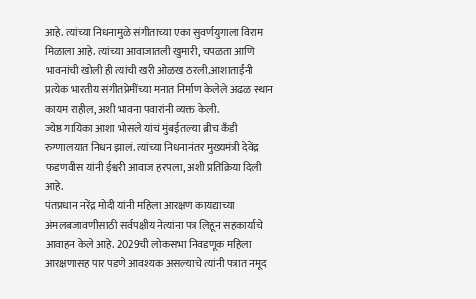आहे. त्यांच्या निधनामुळे संगीताच्या एका सुवर्णयुगाला विराम मिळाला आहे. त्यांच्या आवाजातली खुमारी, चपळता आणि भावनांची खोली ही त्यांची खरी ओळख ठरली.आशाताईंनी प्रत्येक भारतीय संगीतप्रेमींच्या मनात निर्माण केलेले अढळ स्थान कायम राहील, अशी भावना पवारांनी व्यक्त केली.
ज्येष्ठ गायिका आशा भोसले यांचं मुंबईतल्या ब्रीच कँडी रुग्णालयात निधन झालं. त्यांच्या निधनानंतर मुख्यमंत्री देवेंद्र फडणवीस यांनी ईश्वरी आवाज हरपला, अशी प्रतिक्रिया दिली आहे.
पंतप्रधान नरेंद्र मोदी यांनी महिला आरक्षण कायद्याच्या अंमलबजावणीसाठी सर्वपक्षीय नेत्यांना पत्र लिहून सहकार्याचे आवाहन केले आहे. 2029ची लोकसभा निवडणूक महिला आरक्षणासह पार पडणे आवश्यक असल्याचे त्यांनी पत्रात नमूद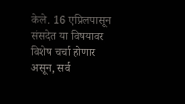केले. 16 एप्रिलपासून संसदेत या विषयावर विशेष चर्चा होणार असून, सर्व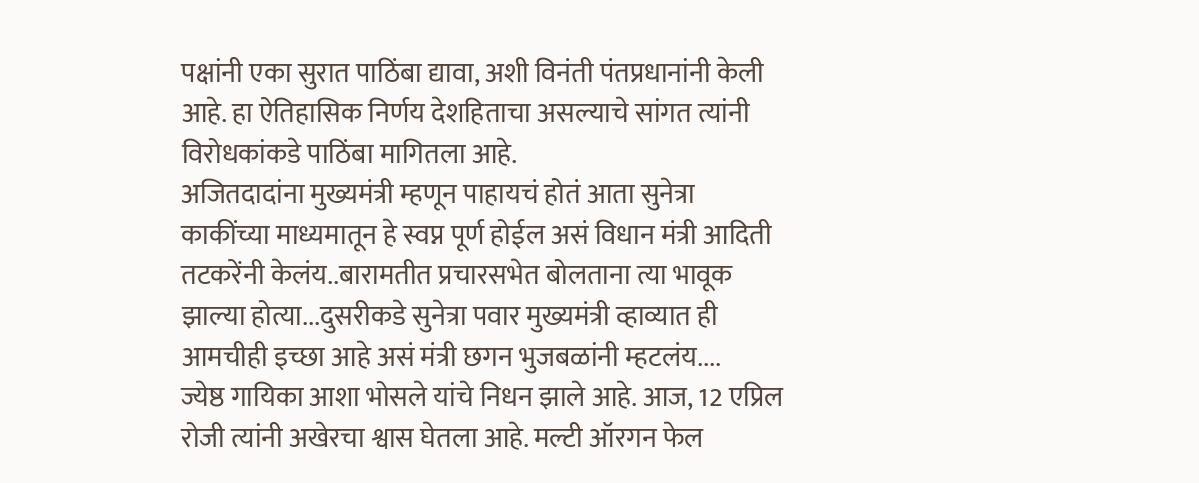पक्षांनी एका सुरात पाठिंबा द्यावा, अशी विनंती पंतप्रधानांनी केली आहे. हा ऐतिहासिक निर्णय देशहिताचा असल्याचे सांगत त्यांनी विरोधकांकडे पाठिंबा मागितला आहे.
अजितदादांना मुख्यमंत्री म्हणून पाहायचं होतं आता सुनेत्रा काकींच्या माध्यमातून हे स्वप्न पूर्ण होईल असं विधान मंत्री आदिती तटकरेंनी केलंय..बारामतीत प्रचारसभेत बोलताना त्या भावूक झाल्या होत्या...दुसरीकडे सुनेत्रा पवार मुख्यमंत्री व्हाव्यात ही आमचीही इच्छा आहे असं मंत्री छगन भुजबळांनी म्हटलंय....
ज्येष्ठ गायिका आशा भोसले यांचे निधन झाले आहे. आज, 12 एप्रिल रोजी त्यांनी अखेरचा श्वास घेतला आहे. मल्टी ऑरगन फेल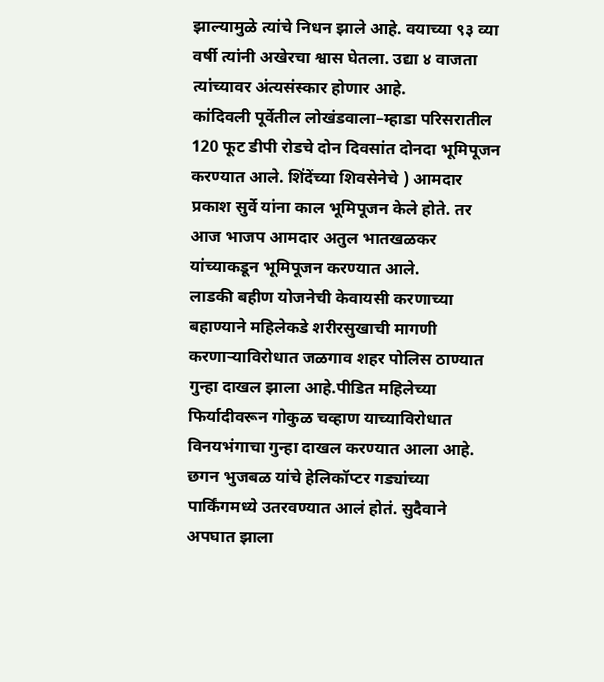झाल्यामुळे त्यांचे निधन झाले आहे. वयाच्या ९३ व्या वर्षी त्यांनी अखेरचा श्वास घेतला. उद्या ४ वाजता त्यांच्यावर अंत्यसंस्कार होणार आहे.
कांदिवली पूर्वेतील लोखंडवाला–म्हाडा परिसरातील 120 फूट डीपी रोडचे दोन दिवसांत दोनदा भूमिपूजन करण्यात आले. शिंदेंच्या शिवसेनेचे ) आमदार प्रकाश सुर्वे यांना काल भूमिपूजन केले होते. तर आज भाजप आमदार अतुल भातखळकर यांच्याकडून भूमिपूजन करण्यात आले.
लाडकी बहीण योजनेची केवायसी करणाच्या बहाण्याने महिलेकडे शरीरसुखाची मागणी करणाऱ्याविरोधात जळगाव शहर पोलिस ठाण्यात गुन्हा दाखल झाला आहे.पीडित महिलेच्या फिर्यादीवरून गोकुळ चव्हाण याच्याविरोधात विनयभंगाचा गुन्हा दाखल करण्यात आला आहे.
छगन भुजबळ यांचे हेलिकॉप्टर गड्यांच्या पार्किंगमध्ये उतरवण्यात आलं होतं. सुदैवाने अपघात झाला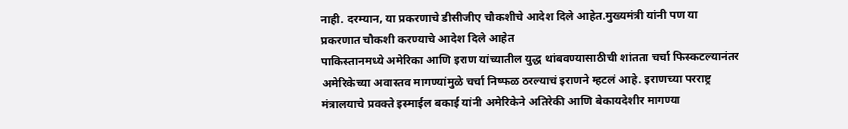नाही. दरम्यान, या प्रकरणाचे डीसीजीए चौकशीचे आदेश दिले आहेत.मुख्यमंत्री यांनी पण या प्रकरणात चौकशी करण्याचे आदेश दिले आहेत
पाकिस्तानमध्ये अमेरिका आणि इराण यांच्यातील युद्ध थांबवण्यासाठीची शांतता चर्चा फिस्कटल्यानंतर अमेरिकेच्या अवास्तव मागण्यांमुळे चर्चा निष्फळ ठरल्याचं इराणने म्हटलं आहे. इराणच्या परराष्ट्र मंत्रालयाचे प्रवक्ते इस्माईल बकाई यांनी अमेरिकेने अतिरेकी आणि बेकायदेशीर मागण्या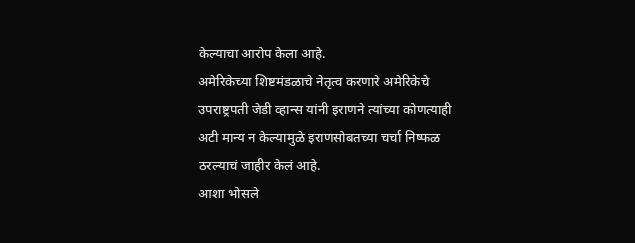केल्याचा आरोप केला आहे.
अमेरिकेच्या शिष्टमंडळाचे नेतृत्व करणारे अमेरिकेचे उपराष्ट्रपती जेडी व्हान्स यांनी इराणने त्यांच्या कोणत्याही अटी मान्य न केल्यामुळे इराणसोबतच्या चर्चा निष्फळ ठरल्याचं जाहीर केलं आहे.
आशा भोसले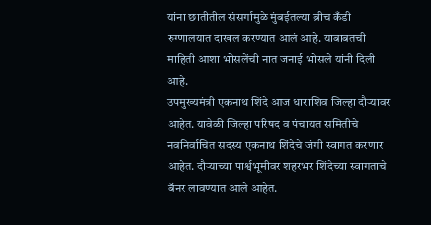यांना छातीतील संसर्गामुळे मुंबईतल्या ब्रीच कँडी रुग्णालयात दाखल करण्यात आलं आहे. याबाबतची माहिती आशा भोसलेंची नात जनाई भोसले यांनी दिली आहे.
उपमुख्यमंत्री एकनाथ शिंदे आज धाराशिव जिल्हा दौऱ्यावर आहेत. यावेळी जिल्हा परिषद व पंचायत समितीचे नवनिर्वाचित सदस्य एकनाथ शिंदेचे जंगी स्वागत करणार आहेत. दौऱ्याच्या पार्श्वभूमीवर शहरभर शिंदेच्या स्वागताचे बॅनर लावण्यात आले आहेत.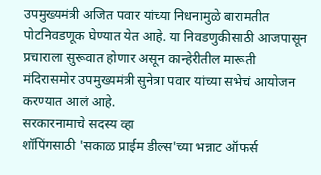उपमुख्यमंत्री अजित पवार यांच्या निधनामुळे बारामतीत पोटनिवडणूक घेण्यात येत आहे. या निवडणुकीसाठी आजपासून प्रचाराला सुरूवात होणार असून कान्हेरीतील मारूती मंदिरासमोर उपमुख्यमंत्री सुनेत्रा पवार यांच्या सभेचं आयोजन करण्यात आलं आहे.
सरकारनामाचे सदस्य व्हा
शॉपिंगसाठी 'सकाळ प्राईम डील्स'च्या भन्नाट ऑफर्स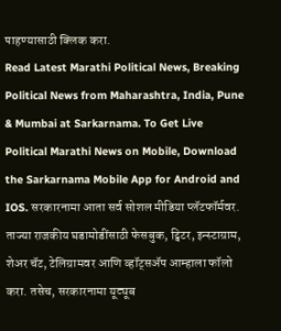पाहण्यासाठी क्लिक करा.
Read Latest Marathi Political News, Breaking Political News from Maharashtra, India, Pune & Mumbai at Sarkarnama. To Get Live Political Marathi News on Mobile, Download the Sarkarnama Mobile App for Android and IOS. सरकारनामा आता सर्व सोशल मीडिया प्लॅटफॉर्मवर. ताज्या राजकीय घडामोडींसाठी फेसबुक, ट्विटर, इन्स्टाग्राम, शेअर चॅट, टेलिग्रामवर आणि व्हॉट्सॲप आम्हाला फॉलो करा. तसेच, सरकारनामा यूट्यूब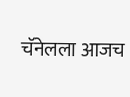चॅनेलला आजच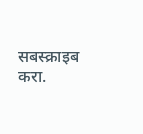सबस्क्राइब करा.